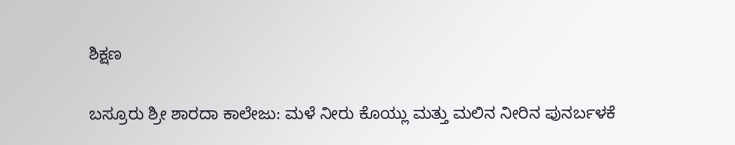ಶಿಕ್ಷಣ

ಬಸ್ರೂರು ಶ್ರೀ ಶಾರದಾ ಕಾಲೇಜು: ಮಳೆ ನೀರು ಕೊಯ್ಲು ಮತ್ತು ಮಲಿನ ನೀರಿನ ಪುನರ್ಬಳಕೆ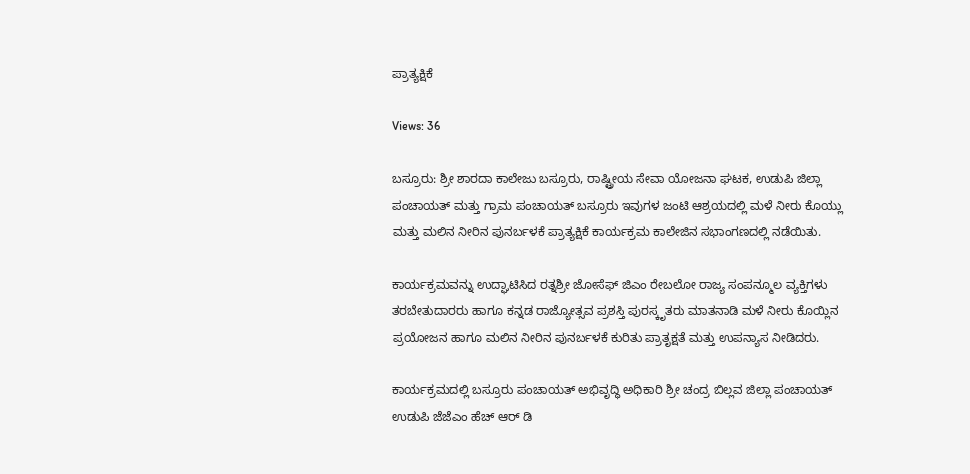ಪ್ರಾತ್ಯಕ್ಷಿಕೆ

Views: 36

ಬಸ್ರೂರು: ಶ್ರೀ ಶಾರದಾ ಕಾಲೇಜು ಬಸ್ರೂರು, ರಾಷ್ಟ್ರೀಯ ಸೇವಾ ಯೋಜನಾ ಘಟಕ, ಉಡುಪಿ ಜಿಲ್ಲಾ ಪಂಚಾಯತ್ ಮತ್ತು ಗ್ರಾಮ ಪಂಚಾಯತ್ ಬಸ್ರೂರು ಇವುಗಳ ಜಂಟಿ ಆಶ್ರಯದಲ್ಲಿ ಮಳೆ ನೀರು ಕೊಯ್ಲು ಮತ್ತು ಮಲಿನ ನೀರಿನ ಪುನರ್ಬಳಕೆ ಪ್ರಾತ್ಯಕ್ಷಿಕೆ ಕಾರ್ಯಕ್ರಮ ಕಾಲೇಜಿನ ಸಭಾಂಗಣದಲ್ಲಿ ನಡೆಯಿತು.

ಕಾರ್ಯಕ್ರಮವನ್ನು ಉದ್ಘಾಟಿಸಿದ ರತ್ನಶ್ರೀ ಜೋಸೆಫ್ ಜಿಎಂ ರೇಬಲೋ ರಾಜ್ಯ ಸಂಪನ್ಮೂಲ ವ್ಯಕ್ತಿಗಳು ತರಬೇತುದಾರರು ಹಾಗೂ ಕನ್ನಡ ರಾಜ್ಯೋತ್ಸವ ಪ್ರಶಸ್ತಿ ಪುರಸ್ಕೃತರು ಮಾತನಾಡಿ ಮಳೆ ನೀರು ಕೊಯ್ಲಿನ ಪ್ರಯೋಜನ ಹಾಗೂ ಮಲಿನ ನೀರಿನ ಪುನರ್ಬಳಕೆ ಕುರಿತು ಪ್ರಾತೃಕ್ಷತೆ ಮತ್ತು ಉಪನ್ಯಾಸ ನೀಡಿದರು.

ಕಾರ್ಯಕ್ರಮದಲ್ಲಿ ಬಸ್ರೂರು ಪಂಚಾಯತ್ ಅಭಿವೃದ್ಧಿ ಅಧಿಕಾರಿ ಶ್ರೀ ಚಂದ್ರ ಬಿಲ್ಲವ ಜಿಲ್ಲಾ ಪಂಚಾಯತ್ ಉಡುಪಿ ಜೆಜೆಎಂ ಹೆಚ್ ಆರ್ ಡಿ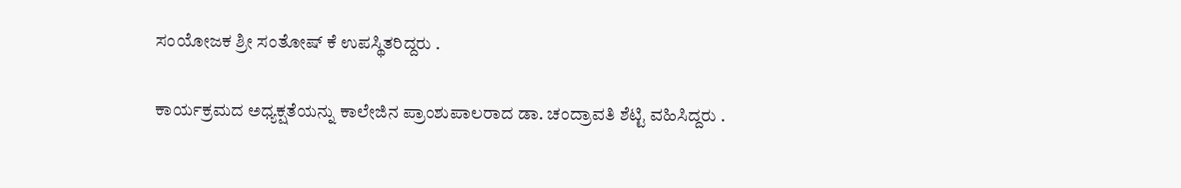ಸಂಯೋಜಕ ಶ್ರೀ ಸಂತೋಷ್ ಕೆ ಉಪಸ್ಥಿತರಿದ್ದರು .

ಕಾರ್ಯಕ್ರಮದ ಅಧ್ಯಕ್ಷತೆಯನ್ನು ಕಾಲೇಜಿನ ಪ್ರಾಂಶುಪಾಲರಾದ ಡಾ. ಚಂದ್ರಾವತಿ ಶೆಟ್ಟಿ ವಹಿಸಿದ್ದರು .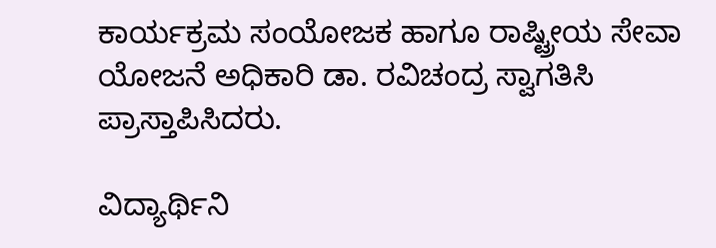ಕಾರ್ಯಕ್ರಮ ಸಂಯೋಜಕ ಹಾಗೂ ರಾಷ್ಟ್ರೀಯ ಸೇವಾ ಯೋಜನೆ ಅಧಿಕಾರಿ ಡಾ. ರವಿಚಂದ್ರ ಸ್ವಾಗತಿಸಿ ಪ್ರಾಸ್ತಾಪಿಸಿದರು.

ವಿದ್ಯಾರ್ಥಿನಿ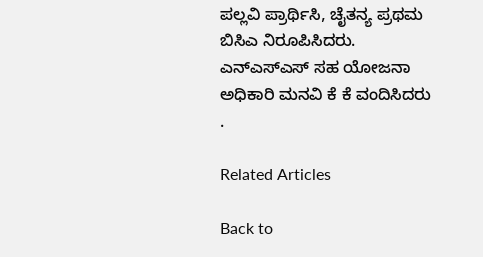ಪಲ್ಲವಿ ಪ್ರಾರ್ಥಿಸಿ, ಚೈತನ್ಯ ಪ್ರಥಮ ಬಿಸಿಎ ನಿರೂಪಿಸಿದರು. ಎನ್ಎಸ್ಎಸ್ ಸಹ ಯೋಜನಾ ಅಧಿಕಾರಿ ಮನವಿ ಕೆ ಕೆ ವಂದಿಸಿದರು .

Related Articles

Back to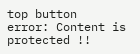top button
error: Content is protected !!